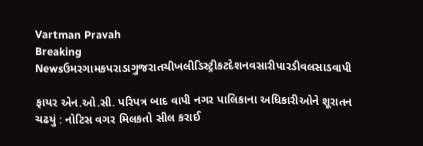Vartman Pravah
Breaking Newsઉમરગામકપરાડાગુજરાતચીખલીડિસ્ટ્રીકટદેશનવસારીપારડીવલસાડવાપી

ફાયર એન.ઓ.સી. પરિપત્ર બાદ વાપી નગર પાલિકાના અધિકારીઓને શૂરાતન ચઢયું : નોટિસ વગર મિલકતો સીલ કરાઈ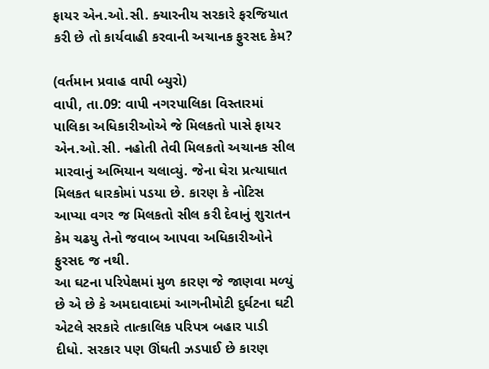ફાયર એન.ઓ.સી. ક્‍યારનીય સરકારે ફરજિયાત કરી છે તો કાર્યવાહી કરવાની અચાનક ફુરસદ કેમ?

(વર્તમાન પ્રવાહ વાપી બ્‍યુરો)
વાપી, તા.09: વાપી નગરપાલિકા વિસ્‍તારમાં પાલિકા અધિકારીઓએ જે મિલકતો પાસે ફાયર એન.ઓ.સી. નહોતી તેવી મિલકતો અચાનક સીલ મારવાનું અભિયાન ચલાવ્‍યું. જેના ઘેરા પ્રત્‍યાઘાત મિલકત ધારકોમાં પડયા છે. કારણ કે નોટિસ આપ્‍યા વગર જ મિલકતો સીલ કરી દેવાનું શુરાતન કેમ ચઢયુ તેનો જવાબ આપવા અધિકારીઓને ફુરસદ જ નથી.
આ ઘટના પરિપેક્ષમાં મુળ કારણ જે જાણવા મળ્‍યું છે એ છે કે અમદાવાદમાં આગનીમોટી દુર્ઘટના ઘટી એટલે સરકારે તાત્‍કાલિક પરિપત્ર બહાર પાડી દીધો. સરકાર પણ ઊંઘતી ઝડપાઈ છે કારણ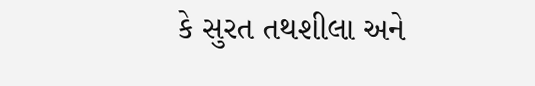કે સુરત તથશીલા અને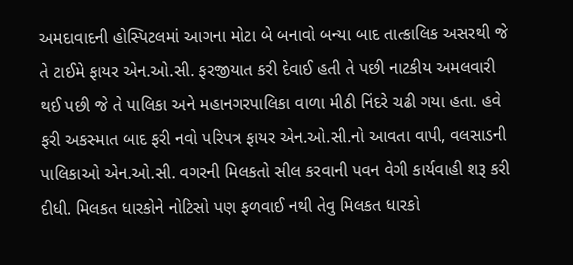અમદાવાદની હોસ્‍પિટલમાં આગના મોટા બે બનાવો બન્‍યા બાદ તાત્‍કાલિક અસરથી જે તે ટાઈમે ફાયર એન.ઓ.સી. ફરજીયાત કરી દેવાઈ હતી તે પછી નાટકીય અમલવારી થઈ પછી જે તે પાલિકા અને મહાનગરપાલિકા વાળા મીઠી નિંદરે ચઢી ગયા હતા. હવે ફરી અકસ્‍માત બાદ ફરી નવો પરિપત્ર ફાયર એન.ઓ.સી.નો આવતા વાપી, વલસાડની પાલિકાઓ એન.ઓ.સી. વગરની મિલકતો સીલ કરવાની પવન વેગી કાર્યવાહી શરૂ કરી દીધી. મિલકત ધારકોને નોટિસો પણ ફળવાઈ નથી તેવુ મિલકત ધારકો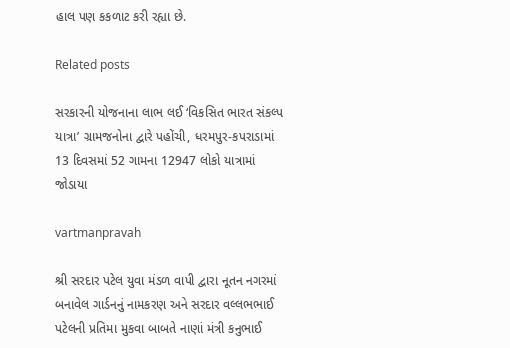હાલ પણ કકળાટ કરી રહ્યા છે.

Related posts

સરકારની યોજનાના લાભ લઈ ‘વિકસિત ભારત સંકલ્‍પ યાત્રા’ ગ્રામજનોના દ્વારે પહોંચી, ધરમપુર-કપરાડામાં 13 દિવસમાં 52 ગામના 12947 લોકો યાત્રામાં જોડાયા

vartmanpravah

શ્રી સરદાર પટેલ યુવા મંડળ વાપી દ્વારા નૂતન નગરમાં બનાવેલ ગાર્ડનનું નામકરણ અને સરદાર વલ્લભભાઈ પટેલની પ્રતિમા મુકવા બાબતે નાણાં મંત્રી કનુભાઈ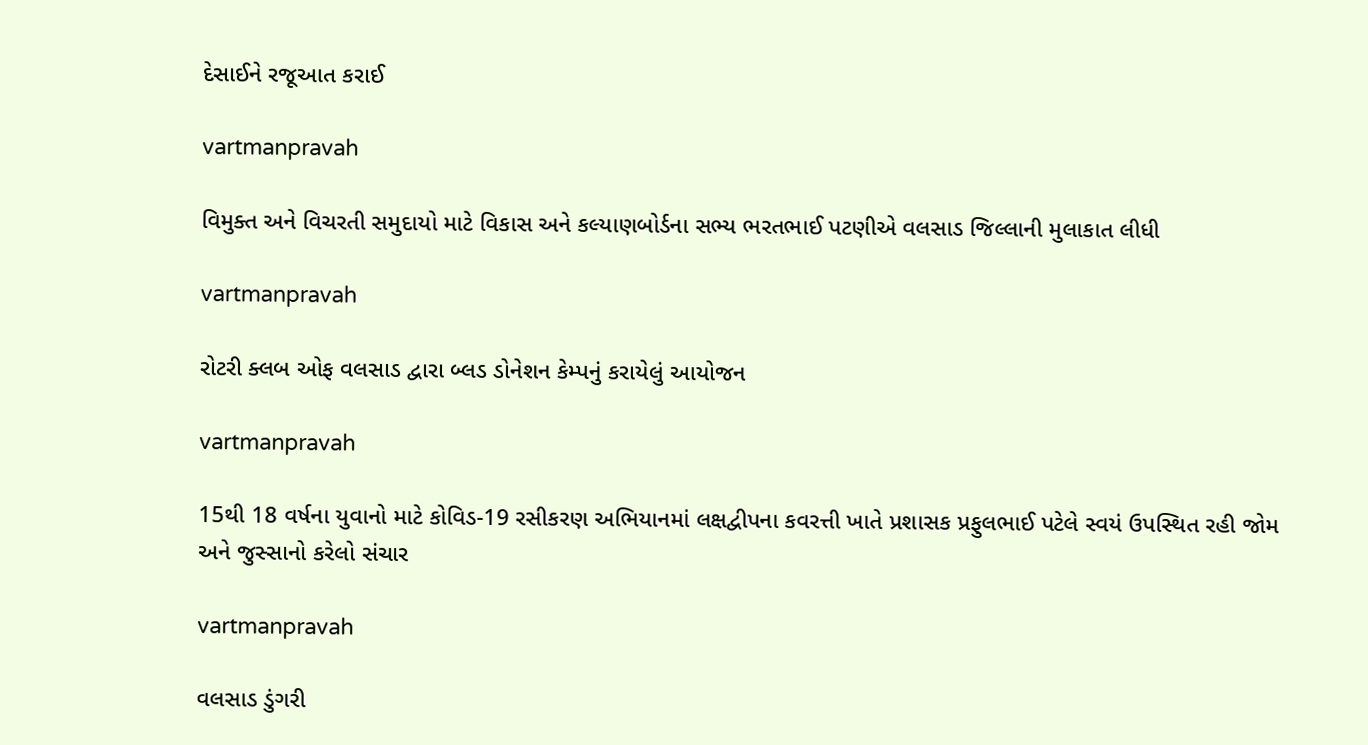દેસાઈને રજૂઆત કરાઈ

vartmanpravah

વિમુક્‍ત અને વિચરતી સમુદાયો માટે વિકાસ અને કલ્‍યાણબોર્ડના સભ્‍ય ભરતભાઈ પટણીએ વલસાડ જિલ્લાની મુલાકાત લીધી

vartmanpravah

રોટરી ક્‍લબ ઓફ વલસાડ દ્વારા બ્‍લડ ડોનેશન કેમ્‍પનું કરાયેલું આયોજન

vartmanpravah

15થી 18 વર્ષના યુવાનો માટે કોવિડ-19 રસીકરણ અભિયાનમાં લક્ષદ્વીપના કવરત્તી ખાતે પ્રશાસક પ્રફુલભાઈ પટેલે સ્‍વયં ઉપસ્‍થિત રહી જોમ અને જુસ્‍સાનો કરેલો સંચાર

vartmanpravah

વલસાડ ડુંગરી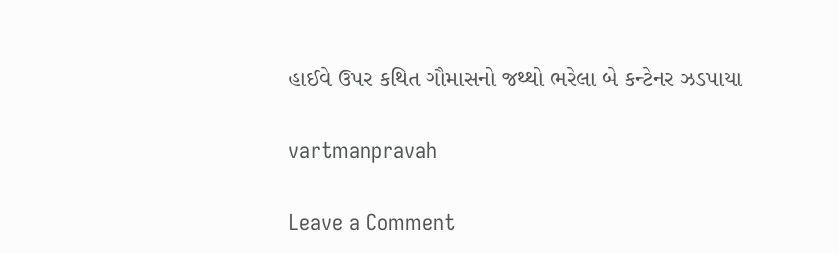હાઈવે ઉપર કથિત ગૌમાસનો જથ્‍થો ભરેલા બે કન્‍ટેનર ઝડપાયા

vartmanpravah

Leave a Comment